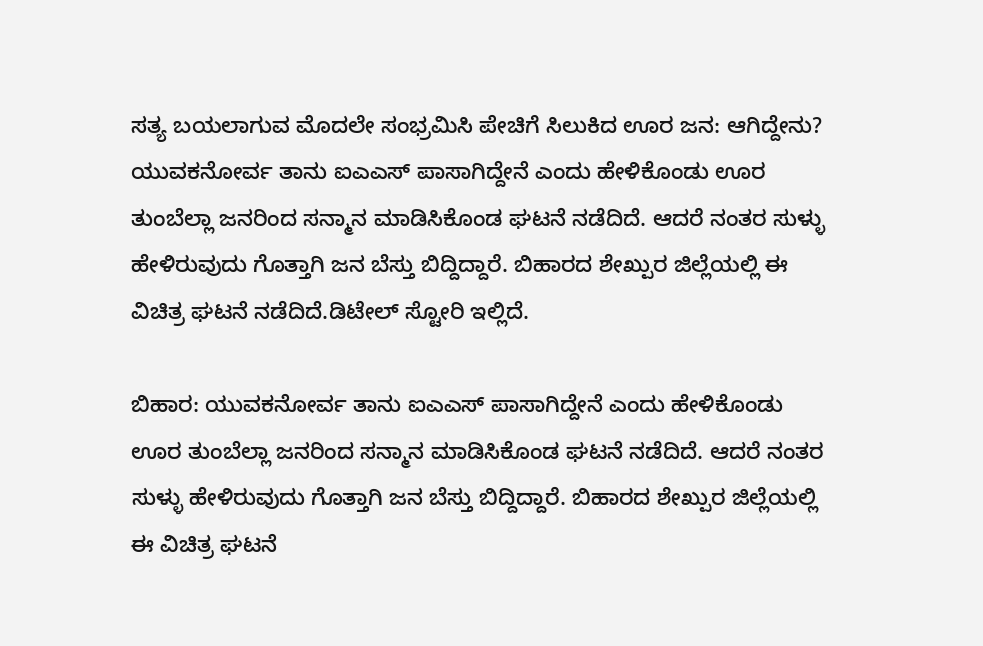ಸತ್ಯ ಬಯಲಾಗುವ ಮೊದಲೇ ಸಂಭ್ರಮಿಸಿ ಪೇಚಿಗೆ ಸಿಲುಕಿದ ಊರ ಜನ: ಆಗಿದ್ದೇನು?
ಯುವಕನೋರ್ವ ತಾನು ಐಎಎಸ್ ಪಾಸಾಗಿದ್ದೇನೆ ಎಂದು ಹೇಳಿಕೊಂಡು ಊರ ತುಂಬೆಲ್ಲಾ ಜನರಿಂದ ಸನ್ಮಾನ ಮಾಡಿಸಿಕೊಂಡ ಘಟನೆ ನಡೆದಿದೆ. ಆದರೆ ನಂತರ ಸುಳ್ಳು ಹೇಳಿರುವುದು ಗೊತ್ತಾಗಿ ಜನ ಬೆಸ್ತು ಬಿದ್ದಿದ್ದಾರೆ. ಬಿಹಾರದ ಶೇಖ್ಪುರ ಜಿಲ್ಲೆಯಲ್ಲಿ ಈ ವಿಚಿತ್ರ ಘಟನೆ ನಡೆದಿದೆ.ಡಿಟೇಲ್ ಸ್ಟೋರಿ ಇಲ್ಲಿದೆ.

ಬಿಹಾರ: ಯುವಕನೋರ್ವ ತಾನು ಐಎಎಸ್ ಪಾಸಾಗಿದ್ದೇನೆ ಎಂದು ಹೇಳಿಕೊಂಡು ಊರ ತುಂಬೆಲ್ಲಾ ಜನರಿಂದ ಸನ್ಮಾನ ಮಾಡಿಸಿಕೊಂಡ ಘಟನೆ ನಡೆದಿದೆ. ಆದರೆ ನಂತರ ಸುಳ್ಳು ಹೇಳಿರುವುದು ಗೊತ್ತಾಗಿ ಜನ ಬೆಸ್ತು ಬಿದ್ದಿದ್ದಾರೆ. ಬಿಹಾರದ ಶೇಖ್ಪುರ ಜಿಲ್ಲೆಯಲ್ಲಿ ಈ ವಿಚಿತ್ರ ಘಟನೆ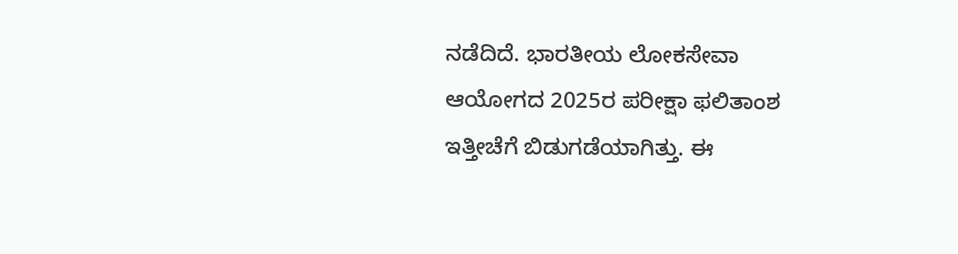ನಡೆದಿದೆ. ಭಾರತೀಯ ಲೋಕಸೇವಾ ಆಯೋಗದ 2025ರ ಪರೀಕ್ಷಾ ಫಲಿತಾಂಶ ಇತ್ತೀಚೆಗೆ ಬಿಡುಗಡೆಯಾಗಿತ್ತು. ಈ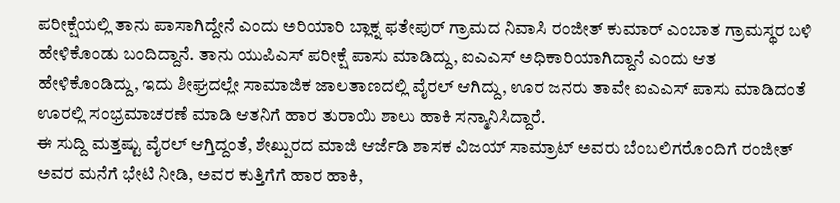ಪರೀಕ್ಷೆಯಲ್ಲಿ ತಾನು ಪಾಸಾಗಿದ್ದೇನೆ ಎಂದು ಅರಿಯಾರಿ ಬ್ಲಾಕ್ನ ಫತೇಪುರ್ ಗ್ರಾಮದ ನಿವಾಸಿ ರಂಜೀತ್ ಕುಮಾರ್ ಎಂಬಾತ ಗ್ರಾಮಸ್ಥರ ಬಳಿ ಹೇಳಿಕೊಂಡು ಬಂದಿದ್ದಾನೆ. ತಾನು ಯುಪಿಎಸ್ ಪರೀಕ್ಷೆ ಪಾಸು ಮಾಡಿದ್ದು, ಐಎಎಸ್ ಅಧಿಕಾರಿಯಾಗಿದ್ದಾನೆ ಎಂದು ಆತ ಹೇಳಿಕೊಂಡಿದ್ದು, ಇದು ಶೀಘ್ರದಲ್ಲೇ ಸಾಮಾಜಿಕ ಜಾಲತಾಣದಲ್ಲಿ ವೈರಲ್ ಆಗಿದ್ದು, ಊರ ಜನರು ತಾವೇ ಐಎಎಸ್ ಪಾಸು ಮಾಡಿದಂತೆ ಊರಲ್ಲಿ ಸಂಭ್ರಮಾಚರಣೆ ಮಾಡಿ ಆತನಿಗೆ ಹಾರ ತುರಾಯಿ ಶಾಲು ಹಾಕಿ ಸನ್ಮಾನಿಸಿದ್ದಾರೆ.
ಈ ಸುದ್ದಿ ಮತ್ತಷ್ಟು ವೈರಲ್ ಆಗ್ತಿದ್ದಂತೆ, ಶೇಖ್ಪುರದ ಮಾಜಿ ಆರ್ಜೆಡಿ ಶಾಸಕ ವಿಜಯ್ ಸಾಮ್ರಾಟ್ ಅವರು ಬೆಂಬಲಿಗರೊಂದಿಗೆ ರಂಜೀತ್ ಅವರ ಮನೆಗೆ ಭೇಟಿ ನೀಡಿ, ಅವರ ಕುತ್ತಿಗೆಗೆ ಹಾರ ಹಾಕಿ,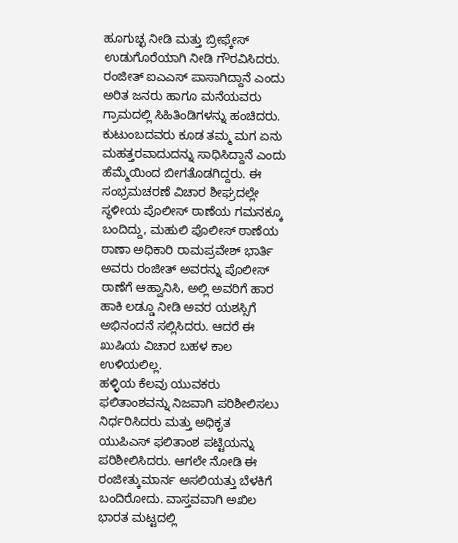ಹೂಗುಚ್ಛ ನೀಡಿ ಮತ್ತು ಬ್ರೀಫ್ಕೇಸ್ ಉಡುಗೊರೆಯಾಗಿ ನೀಡಿ ಗೌರವಿಸಿದರು. ರಂಜೀತ್ ಐಎಎಸ್ ಪಾಸಾಗಿದ್ದಾನೆ ಎಂದು ಅರಿತ ಜನರು ಹಾಗೂ ಮನೆಯವರು ಗ್ರಾಮದಲ್ಲಿ ಸಿಹಿತಿಂಡಿಗಳನ್ನು ಹಂಚಿದರು. ಕುಟುಂಬದವರು ಕೂಡ ತಮ್ಮ ಮಗ ಏನು ಮಹತ್ತರವಾದುದನ್ನು ಸಾಧಿಸಿದ್ದಾನೆ ಎಂದು ಹೆಮ್ಮೆಯಿಂದ ಬೀಗತೊಡಗಿದ್ದರು. ಈ ಸಂಭ್ರಮಚರಣೆ ವಿಚಾರ ಶೀಘ್ರದಲ್ಲೇ ಸ್ಥಳೀಯ ಪೊಲೀಸ್ ಠಾಣೆಯ ಗಮನಕ್ಕೂ ಬಂದಿದ್ದು, ಮಹುಲಿ ಪೊಲೀಸ್ ಠಾಣೆಯ ಠಾಣಾ ಅಧಿಕಾರಿ ರಾಮಪ್ರವೇಶ್ ಭಾರ್ತಿ ಅವರು ರಂಜೀತ್ ಅವರನ್ನು ಪೊಲೀಸ್ ಠಾಣೆಗೆ ಆಹ್ವಾನಿಸಿ, ಅಲ್ಲಿ ಅವರಿಗೆ ಹಾರ ಹಾಕಿ ಲಡ್ಡೂ ನೀಡಿ ಅವರ ಯಶಸ್ಸಿಗೆ ಅಭಿನಂದನೆ ಸಲ್ಲಿಸಿದರು. ಆದರೆ ಈ ಖುಷಿಯ ವಿಚಾರ ಬಹಳ ಕಾಲ ಉಳಿಯಲಿಲ್ಲ.
ಹಳ್ಳಿಯ ಕೆಲವು ಯುವಕರು ಫಲಿತಾಂಶವನ್ನು ನಿಜವಾಗಿ ಪರಿಶೀಲಿಸಲು ನಿರ್ಧರಿಸಿದರು ಮತ್ತು ಅಧಿಕೃತ ಯುಪಿಎಸ್ ಫಲಿತಾಂಶ ಪಟ್ಟಿಯನ್ನು ಪರಿಶೀಲಿಸಿದರು. ಆಗಲೇ ನೋಡಿ ಈ ರಂಜೀತ್ಕುಮಾರ್ನ ಅಸಲಿಯತ್ತು ಬೆಳಕಿಗೆ ಬಂದಿರೋದು. ವಾಸ್ತವವಾಗಿ ಅಖಿಲ ಭಾರತ ಮಟ್ಟದಲ್ಲಿ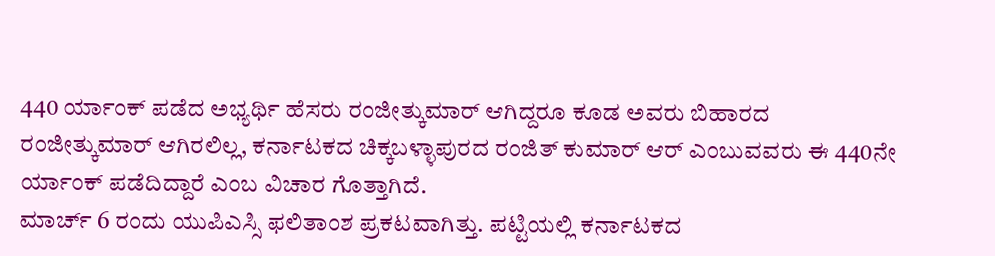440 ರ್ಯಾಂಕ್ ಪಡೆದ ಅಭ್ಯರ್ಥಿ ಹೆಸರು ರಂಜೀತ್ಕುಮಾರ್ ಆಗಿದ್ದರೂ ಕೂಡ ಅವರು ಬಿಹಾರದ ರಂಜೀತ್ಕುಮಾರ್ ಆಗಿರಲಿಲ್ಲ, ಕರ್ನಾಟಕದ ಚಿಕ್ಕಬಳ್ಳಾಪುರದ ರಂಜಿತ್ ಕುಮಾರ್ ಆರ್ ಎಂಬುವವರು ಈ 440ನೇ ರ್ಯಾಂಕ್ ಪಡೆದಿದ್ದಾರೆ ಎಂಬ ವಿಚಾರ ಗೊತ್ತಾಗಿದೆ.
ಮಾರ್ಚ್ 6 ರಂದು ಯುಪಿಎಸ್ಸಿ ಫಲಿತಾಂಶ ಪ್ರಕಟವಾಗಿತ್ತು. ಪಟ್ಟಿಯಲ್ಲಿ ಕರ್ನಾಟಕದ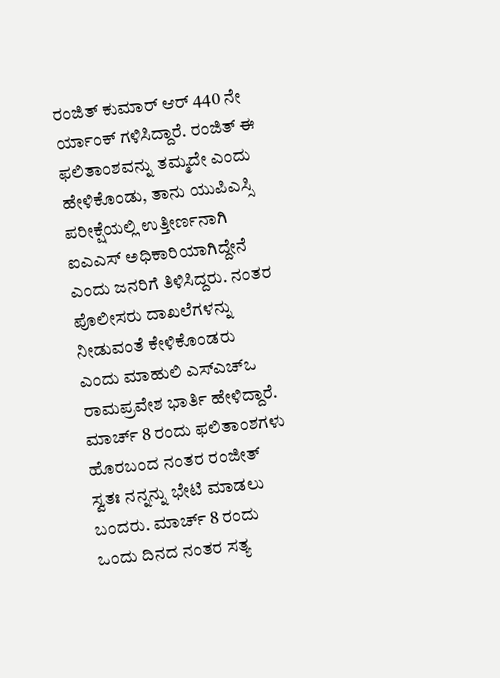ರಂಜಿತ್ ಕುಮಾರ್ ಆರ್ 440 ನೇ ರ್ಯಾಂಕ್ ಗಳಿಸಿದ್ದಾರೆ. ರಂಜಿತ್ ಈ ಫಲಿತಾಂಶವನ್ನು ತಮ್ಮದೇ ಎಂದು ಹೇಳಿಕೊಂಡು, ತಾನು ಯುಪಿಎಸ್ಸಿ ಪರೀಕ್ಷೆಯಲ್ಲಿ ಉತ್ತೀರ್ಣನಾಗಿ ಐಎಎಸ್ ಅಧಿಕಾರಿಯಾಗಿದ್ದೇನೆ ಎಂದು ಜನರಿಗೆ ತಿಳಿಸಿದ್ದರು. ನಂತರ ಪೊಲೀಸರು ದಾಖಲೆಗಳನ್ನು ನೀಡುವಂತೆ ಕೇಳಿಕೊಂಡರು ಎಂದು ಮಾಹುಲಿ ಎಸ್ಎಚ್ಒ ರಾಮಪ್ರವೇಶ ಭಾರ್ತಿ ಹೇಳಿದ್ದಾರೆ.
ಮಾರ್ಚ್ 8 ರಂದು ಫಲಿತಾಂಶಗಳು ಹೊರಬಂದ ನಂತರ ರಂಜೀತ್ ಸ್ವತಃ ನನ್ನನ್ನು ಭೇಟಿ ಮಾಡಲು ಬಂದರು. ಮಾರ್ಚ್ 8 ರಂದು ಒಂದು ದಿನದ ನಂತರ ಸತ್ಯ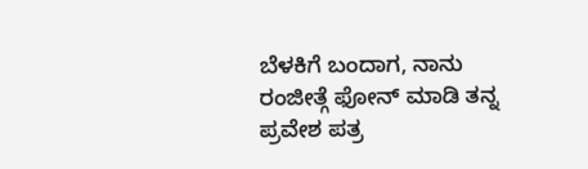ಬೆಳಕಿಗೆ ಬಂದಾಗ, ನಾನು ರಂಜೀತ್ಗೆ ಫೋನ್ ಮಾಡಿ ತನ್ನ ಪ್ರವೇಶ ಪತ್ರ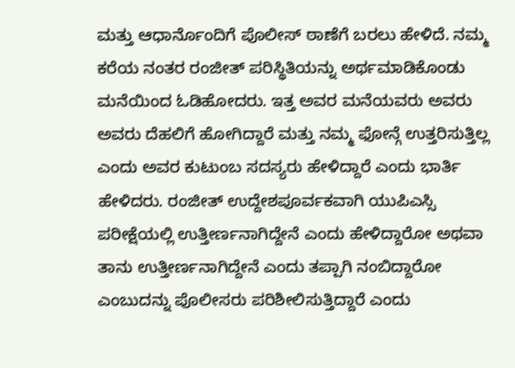ಮತ್ತು ಆಧಾರ್ನೊಂದಿಗೆ ಪೊಲೀಸ್ ಠಾಣೆಗೆ ಬರಲು ಹೇಳಿದೆ. ನಮ್ಮ ಕರೆಯ ನಂತರ ರಂಜೀತ್ ಪರಿಸ್ಥಿತಿಯನ್ನು ಅರ್ಥಮಾಡಿಕೊಂಡು ಮನೆಯಿಂದ ಓಡಿಹೋದರು. ಇತ್ತ ಅವರ ಮನೆಯವರು ಅವರು ಅವರು ದೆಹಲಿಗೆ ಹೋಗಿದ್ದಾರೆ ಮತ್ತು ನಮ್ಮ ಫೋನ್ಗೆ ಉತ್ತರಿಸುತ್ತಿಲ್ಲ ಎಂದು ಅವರ ಕುಟುಂಬ ಸದಸ್ಯರು ಹೇಳಿದ್ದಾರೆ ಎಂದು ಭಾರ್ತಿ ಹೇಳಿದರು. ರಂಜೀತ್ ಉದ್ದೇಶಪೂರ್ವಕವಾಗಿ ಯುಪಿಎಸ್ಸಿ ಪರೀಕ್ಷೆಯಲ್ಲಿ ಉತ್ತೀರ್ಣನಾಗಿದ್ದೇನೆ ಎಂದು ಹೇಳಿದ್ದಾರೋ ಅಥವಾ ತಾನು ಉತ್ತೀರ್ಣನಾಗಿದ್ದೇನೆ ಎಂದು ತಪ್ಪಾಗಿ ನಂಬಿದ್ದಾರೋ ಎಂಬುದನ್ನು ಪೊಲೀಸರು ಪರಿಶೀಲಿಸುತ್ತಿದ್ದಾರೆ ಎಂದು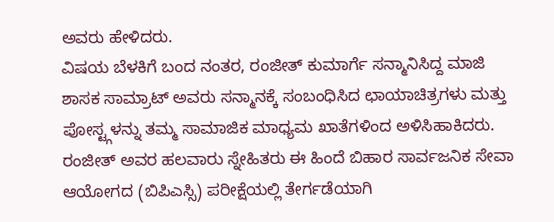ಅವರು ಹೇಳಿದರು.
ವಿಷಯ ಬೆಳಕಿಗೆ ಬಂದ ನಂತರ, ರಂಜೀತ್ ಕುಮಾರ್ಗೆ ಸನ್ಮಾನಿಸಿದ್ದ ಮಾಜಿ ಶಾಸಕ ಸಾಮ್ರಾಟ್ ಅವರು ಸನ್ಮಾನಕ್ಕೆ ಸಂಬಂಧಿಸಿದ ಛಾಯಾಚಿತ್ರಗಳು ಮತ್ತು ಪೋಸ್ಟ್ಗಳನ್ನು ತಮ್ಮ ಸಾಮಾಜಿಕ ಮಾಧ್ಯಮ ಖಾತೆಗಳಿಂದ ಅಳಿಸಿಹಾಕಿದರು. ರಂಜೀತ್ ಅವರ ಹಲವಾರು ಸ್ನೇಹಿತರು ಈ ಹಿಂದೆ ಬಿಹಾರ ಸಾರ್ವಜನಿಕ ಸೇವಾ ಆಯೋಗದ (ಬಿಪಿಎಸ್ಸಿ) ಪರೀಕ್ಷೆಯಲ್ಲಿ ತೇರ್ಗಡೆಯಾಗಿ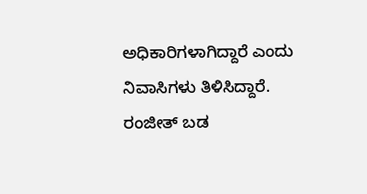ಅಧಿಕಾರಿಗಳಾಗಿದ್ದಾರೆ ಎಂದು ನಿವಾಸಿಗಳು ತಿಳಿಸಿದ್ದಾರೆ. ರಂಜೀತ್ ಬಡ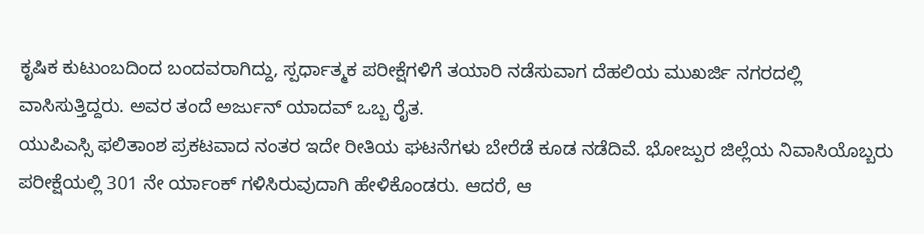ಕೃಷಿಕ ಕುಟುಂಬದಿಂದ ಬಂದವರಾಗಿದ್ದು, ಸ್ಪರ್ಧಾತ್ಮಕ ಪರೀಕ್ಷೆಗಳಿಗೆ ತಯಾರಿ ನಡೆಸುವಾಗ ದೆಹಲಿಯ ಮುಖರ್ಜಿ ನಗರದಲ್ಲಿ ವಾಸಿಸುತ್ತಿದ್ದರು. ಅವರ ತಂದೆ ಅರ್ಜುನ್ ಯಾದವ್ ಒಬ್ಬ ರೈತ.
ಯುಪಿಎಸ್ಸಿ ಫಲಿತಾಂಶ ಪ್ರಕಟವಾದ ನಂತರ ಇದೇ ರೀತಿಯ ಘಟನೆಗಳು ಬೇರೆಡೆ ಕೂಡ ನಡೆದಿವೆ. ಭೋಜ್ಪುರ ಜಿಲ್ಲೆಯ ನಿವಾಸಿಯೊಬ್ಬರು ಪರೀಕ್ಷೆಯಲ್ಲಿ 301 ನೇ ರ್ಯಾಂಕ್ ಗಳಿಸಿರುವುದಾಗಿ ಹೇಳಿಕೊಂಡರು. ಆದರೆ, ಆ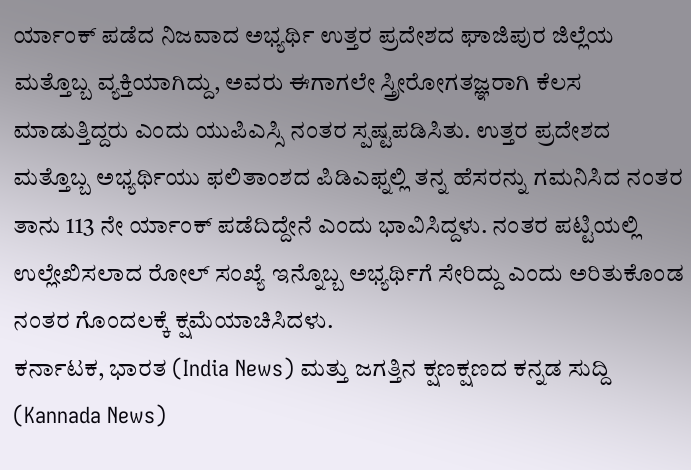ರ್ಯಾಂಕ್ ಪಡೆದ ನಿಜವಾದ ಅಭ್ಯರ್ಥಿ ಉತ್ತರ ಪ್ರದೇಶದ ಘಾಜಿಪುರ ಜಿಲ್ಲೆಯ ಮತ್ತೊಬ್ಬ ವ್ಯಕ್ತಿಯಾಗಿದ್ದು, ಅವರು ಈಗಾಗಲೇ ಸ್ತ್ರೀರೋಗತಜ್ಞರಾಗಿ ಕೆಲಸ ಮಾಡುತ್ತಿದ್ದರು ಎಂದು ಯುಪಿಎಸ್ಸಿ ನಂತರ ಸ್ಪಷ್ಟಪಡಿಸಿತು. ಉತ್ತರ ಪ್ರದೇಶದ ಮತ್ತೊಬ್ಬ ಅಭ್ಯರ್ಥಿಯು ಫಲಿತಾಂಶದ ಪಿಡಿಎಫ್ನಲ್ಲಿ ತನ್ನ ಹೆಸರನ್ನು ಗಮನಿಸಿದ ನಂತರ ತಾನು 113 ನೇ ರ್ಯಾಂಕ್ ಪಡೆದಿದ್ದೇನೆ ಎಂದು ಭಾವಿಸಿದ್ದಳು. ನಂತರ ಪಟ್ಟಿಯಲ್ಲಿ ಉಲ್ಲೇಖಿಸಲಾದ ರೋಲ್ ಸಂಖ್ಯೆ ಇನ್ನೊಬ್ಬ ಅಭ್ಯರ್ಥಿಗೆ ಸೇರಿದ್ದು ಎಂದು ಅರಿತುಕೊಂಡ ನಂತರ ಗೊಂದಲಕ್ಕೆ ಕ್ಷಮೆಯಾಚಿಸಿದಳು.
ಕರ್ನಾಟಕ, ಭಾರತ (India News) ಮತ್ತು ಜಗತ್ತಿನ ಕ್ಷಣಕ್ಷಣದ ಕನ್ನಡ ಸುದ್ದಿ (Kannada News)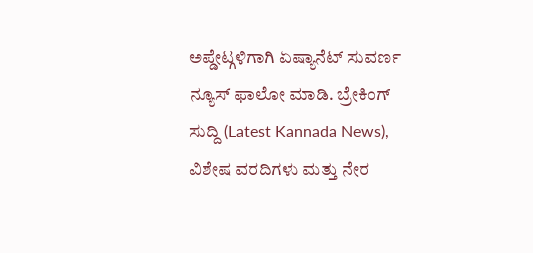ಅಪ್ಡೇಟ್ಗಳಿಗಾಗಿ ಏಷ್ಯಾನೆಟ್ ಸುವರ್ಣ ನ್ಯೂಸ್ ಫಾಲೋ ಮಾಡಿ. ಬ್ರೇಕಿಂಗ್ ಸುದ್ದಿ (Latest Kannada News), ವಿಶೇಷ ವರದಿಗಳು ಮತ್ತು ನೇರ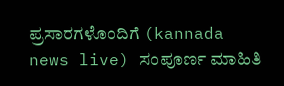ಪ್ರಸಾರಗಳೊಂದಿಗೆ (kannada news live) ಸಂಪೂರ್ಣ ಮಾಹಿತಿ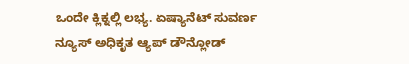ಒಂದೇ ಕ್ಲಿಕ್ನಲ್ಲಿ ಲಭ್ಯ. ಏಷ್ಯಾನೆಟ್ ಸುವರ್ಣ ನ್ಯೂಸ್ ಅಧಿಕೃತ ಆ್ಯಪ್ ಡೌನ್ಲೋಡ್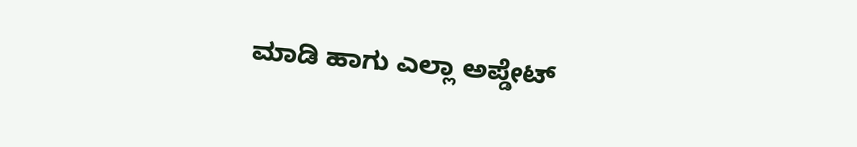ಮಾಡಿ ಹಾಗು ಎಲ್ಲಾ ಅಪ್ಡೇಟ್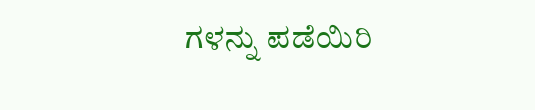ಗಳನ್ನು ಪಡೆಯಿರಿ